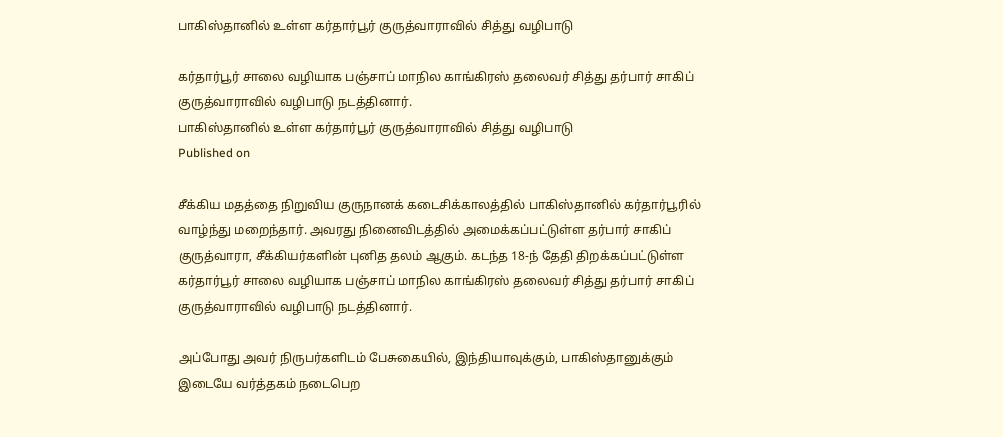பாகிஸ்தானில் உள்ள கர்தார்பூர் குருத்வாராவில் சித்து வழிபாடு

கர்தார்பூர் சாலை வழியாக பஞ்சாப் மாநில காங்கிரஸ் தலைவர் சித்து தர்பார் சாகிப் குருத்வாராவில் வழிபாடு நடத்தினார்.
பாகிஸ்தானில் உள்ள கர்தார்பூர் குருத்வாராவில் சித்து வழிபாடு
Published on

சீக்கிய மதத்தை நிறுவிய குருநானக் கடைசிக்காலத்தில் பாகிஸ்தானில் கர்தார்பூரில் வாழ்ந்து மறைந்தார். அவரது நினைவிடத்தில் அமைக்கப்பட்டுள்ள தர்பார் சாகிப் குருத்வாரா, சீக்கியர்களின் புனித தலம் ஆகும். கடந்த 18-ந் தேதி திறக்கப்பட்டுள்ள கர்தார்பூர் சாலை வழியாக பஞ்சாப் மாநில காங்கிரஸ் தலைவர் சித்து தர்பார் சாகிப் குருத்வாராவில் வழிபாடு நடத்தினார்.

அப்போது அவர் நிருபர்களிடம் பேசுகையில், இந்தியாவுக்கும், பாகிஸ்தானுக்கும் இடையே வர்த்தகம் நடைபெற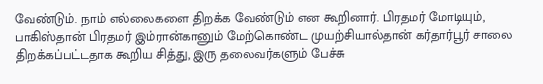வேண்டும். நாம் எல்லைகளை திறக்க வேண்டும் என கூறினார். பிரதமர் மோடியும், பாகிஸ்தான் பிரதமர் இம்ரான்கானும் மேற்கொண்ட முயற்சியால்தான் கர்தார்பூர் சாலை திறக்கப்பட்டதாக கூறிய சித்து, இரு தலைவர்களும் பேச்சு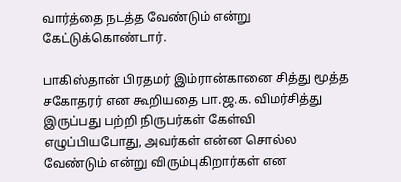வார்த்தை நடத்த வேண்டும் என்று கேட்டுக்கொண்டார்.

பாகிஸ்தான் பிரதமர் இம்ரான்கானை சித்து மூத்த சகோதரர் என கூறியதை பா.ஜ.க. விமர்சித்து இருப்பது பற்றி நிருபர்கள் கேள்வி எழுப்பியபோது, அவர்கள் என்ன சொல்ல வேண்டும் என்று விரும்புகிறார்கள் என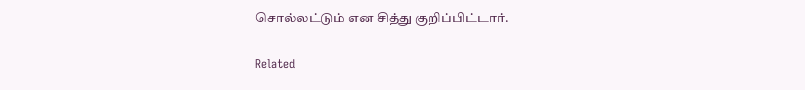சொல்லட்டும் என சித்து குறிப்பிட்டார்.

Related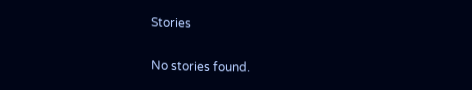Stories

No stories found.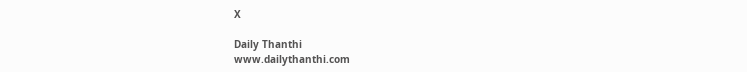X

Daily Thanthi
www.dailythanthi.com